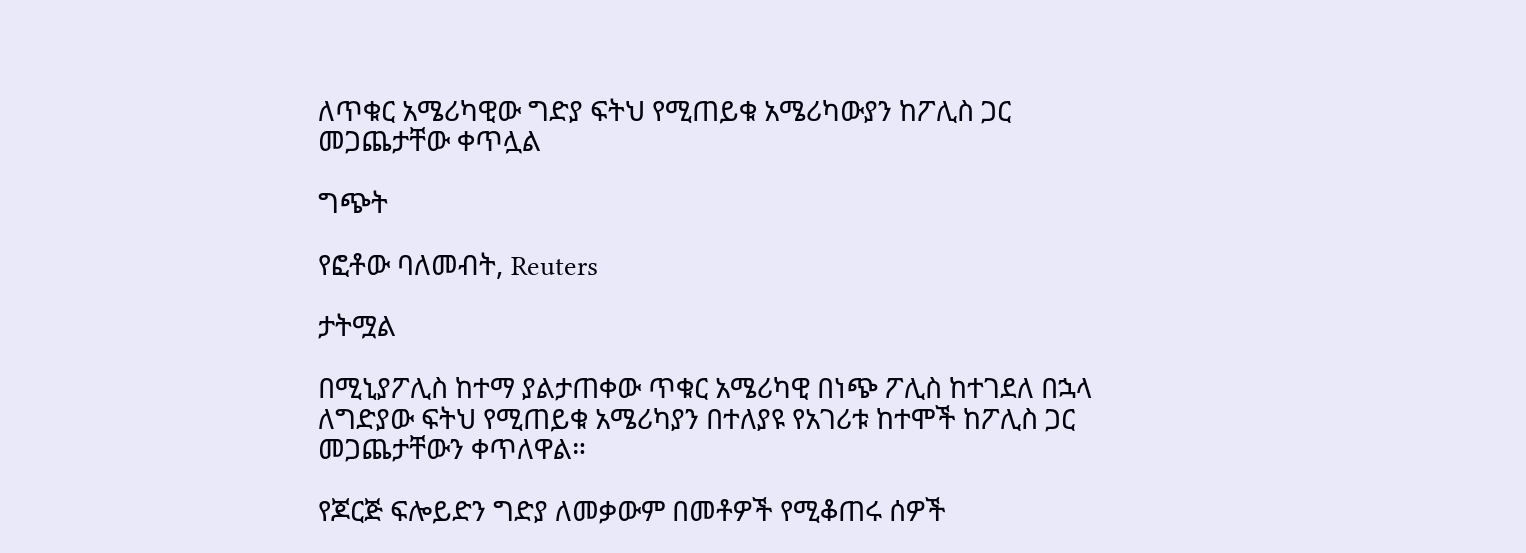ለጥቁር አሜሪካዊው ግድያ ፍትህ የሚጠይቁ አሜሪካውያን ከፖሊስ ጋር መጋጨታቸው ቀጥሏል

ግጭት

የፎቶው ባለመብት, Reuters

ታትሟል

በሚኒያፖሊስ ከተማ ያልታጠቀው ጥቁር አሜሪካዊ በነጭ ፖሊስ ከተገደለ በኋላ ለግድያው ፍትህ የሚጠይቁ አሜሪካያን በተለያዩ የአገሪቱ ከተሞች ከፖሊስ ጋር መጋጨታቸውን ቀጥለዋል።

የጆርጅ ፍሎይድን ግድያ ለመቃውም በመቶዎች የሚቆጠሩ ሰዎች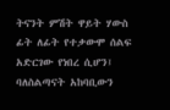ትናንት ምሽት ዋይት ሃውስ ፊት ለፊት የተቃውሞ ሰልፍ አድርገው የነበረ ሲሆን፤ ባለስልጣናት አከባቢውን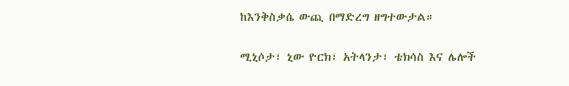ከእንቅስቃሴ ውጪ በማድረግ ዘግተውታል።

ሚኒሶታ፣ ኒው ዮርክ፣ አትላንታ፣ ቴክሳስ እና ሌሎች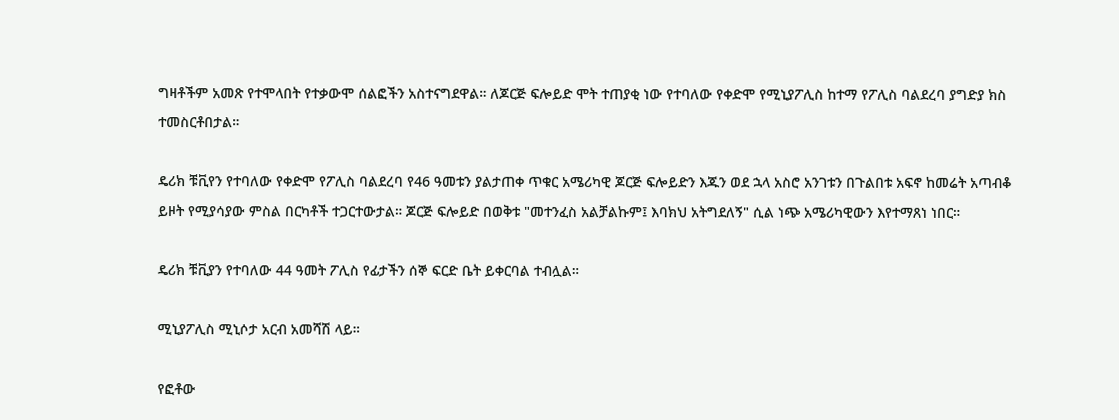ግዛቶችም አመጽ የተሞላበት የተቃውሞ ሰልፎችን አስተናግደዋል። ለጆርጅ ፍሎይድ ሞት ተጠያቂ ነው የተባለው የቀድሞ የሚኒያፖሊስ ከተማ የፖሊስ ባልደረባ ያግድያ ክስ ተመስርቶበታል።

ዴሪክ ቹቪየን የተባለው የቀድሞ የፖሊስ ባልደረባ የ46 ዓመቱን ያልታጠቀ ጥቁር አሜሪካዊ ጆርጅ ፍሎይድን እጁን ወደ ኋላ አስሮ አንገቱን በጉልበቱ አፍኖ ከመሬት አጣብቆ ይዞት የሚያሳያው ምስል በርካቶች ተጋርተውታል። ጆርጅ ፍሎይድ በወቅቱ "መተንፈስ አልቻልኩም፤ እባክህ አትግደለኝ" ሲል ነጭ አሜሪካዊውን እየተማጸነ ነበር።

ዴሪክ ቹቪያን የተባለው 44 ዓመት ፖሊስ የፊታችን ሰኞ ፍርድ ቤት ይቀርባል ተብሏል።

ሚኒያፖሊስ ሚኒሶታ አርብ አመሻሽ ላይ።

የፎቶው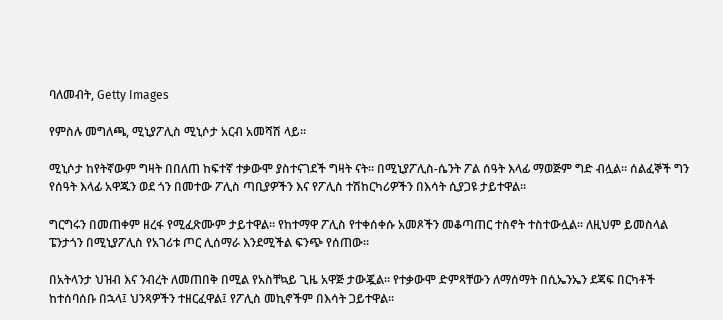ባለመብት, Getty Images

የምስሉ መግለጫ, ሚኒያፖሊስ ሚኒሶታ አርብ አመሻሽ ላይ።

ሚኒሶታ ከየትኛውም ግዛት በበለጠ ከፍተኛ ተቃውሞ ያስተናገደች ግዛት ናት። በሚኒያፖሊስ-ሴንት ፖል ሰዓት እላፊ ማወጅም ግድ ብሏል። ሰልፈኞች ግን የሰዓት እላፊ አዋጁን ወደ ጎን በመተው ፖሊስ ጣቢያዎችን እና የፖሊስ ተሽከርካሪዎችን በእሳት ሲያጋዩ ታይተዋል።

ግርግሩን በመጠቀም ዘረፋ የሚፈጽሙም ታይተዋል። የከተማዋ ፖሊስ የተቀሰቀሱ አመጾችን መቆጣጠር ተስኖት ተስተውሏል። ለዚህም ይመስላል ፔንታጎን በሚኒያፖሊስ የአገሪቱ ጦር ሊሰማራ እንደሚችል ፍንጭ የሰጠው።

በአትላንታ ህዝብ እና ንብረት ለመጠበቅ በሚል የአስቸኳይ ጊዜ አዋጅ ታውጇል። የተቃውሞ ድምጻቸውን ለማሰማት በሲኤንኤን ደጃፍ በርካቶች ከተሰባሰቡ በኋላ፤ ህንጻዎችን ተዘርፈዋል፤ የፖሊስ መኪኖችም በእሳት ጋይተዋል።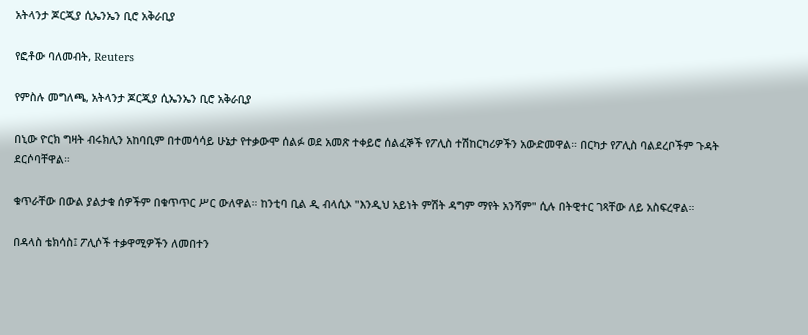አትላንታ ጆርጂያ ሲኤንኤን ቢሮ አቅራቢያ

የፎቶው ባለመብት, Reuters

የምስሉ መግለጫ, አትላንታ ጆርጂያ ሲኤንኤን ቢሮ አቅራቢያ

በኒው ዮርክ ግዛት ብሩክሊን አከባቢም በተመሳሳይ ሁኔታ የተቃውሞ ሰልፉ ወደ አመጽ ተቀይሮ ሰልፈኞች የፖሊስ ተሽከርካሪዎችን አውድመዋል። በርካታ የፖሊስ ባልደረቦችም ጉዳት ደርሶባቸዋል።

ቁጥራቸው በውል ያልታቁ ሰዎችም በቁጥጥር ሥር ውለዋል። ከንቲባ ቢል ዲ ብላሲኦ "እንዲህ አይነት ምሽት ዳግም ማየት አንሻም" ሲሉ በትዊተር ገጻቸው ለይ አስፍረዋል።

በዳላስ ቴክሳስ፤ ፖሊሶች ተቃዋሚዎችን ለመበተን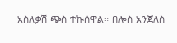አስለቃሽ ጭስ ተኩሰዋል። በሎስ አንጀለስ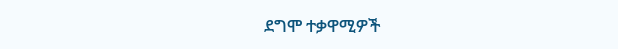ደግሞ ተቃዋሚዎች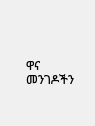ዋና መንገዶችን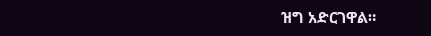ዝግ አድርገዋል።